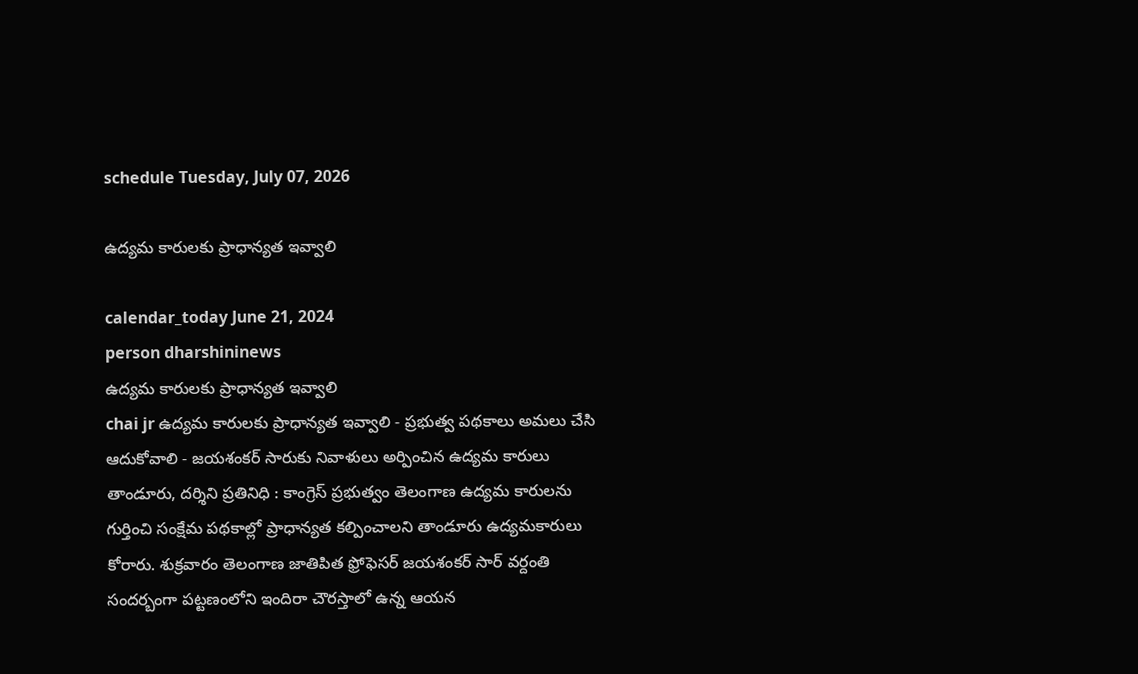schedule Tuesday, July 07, 2026

ఉద్యమ కారులకు ప్రాధాన్యత ఇవ్వాలి

calendar_today June 21, 2024
person dharshininews
ఉద్యమ కారులకు ప్రాధాన్యత ఇవ్వాలి
chai jr ఉద్యమ కారులకు ప్రాధాన్యత ఇవ్వాలి - ప్రభుత్వ పథకాలు అమలు చేసి ఆదుకోవాలి - జయశంకర్ సారుకు నివాళులు అర్పించిన ఉద్యమ కారులు తాండూరు, దర్శిని ప్రతినిధి : కాంగ్రెస్ ప్రభుత్వం తెలంగాణ ఉద్యమ కారులను గుర్తించి సంక్షేమ పథకాల్లో ప్రాధాన్యత కల్పించాలని తాండూరు ఉద్యమకారులు కోరారు. శుక్రవారం తెలంగాణ జాతిపిత ఫ్రోఫెసర్ జయశంకర్ సార్ వర్దంతి సందర్బంగా పట్టణంలోని ఇందిరా చౌరస్తాలో ఉన్న ఆయన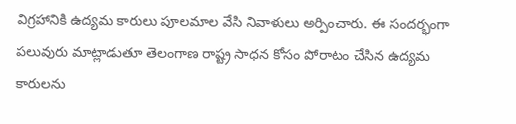విగ్రహానికి ఉద్యమ కారులు పూలమాల వేసి నివాళులు అర్పించారు. ఈ సందర్భంగా పలువురు మాట్లాడుతూ తెలంగాణ రాష్ట్ర సాధన కోసం పోరాటం చేసిన ఉద్యమ కారులను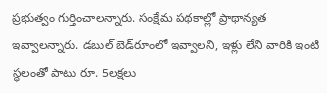ప్రభుత్వం గుర్తించాలన్నారు. సంక్షేమ పథకాల్లో ప్రాథాన్యత ఇవ్వాలన్నారు. డబుల్‌ బెడ్‌రూంలో ఇవ్వాలని, ఇళ్లు లేని వారికి ఇంటి స్థలంతో పాటు రూ. 5లక్షలు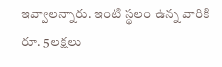ఇవ్వాలన్నారు. ఇంటి స్థలం ఉన్న వారికి రూ. 5లక్షలు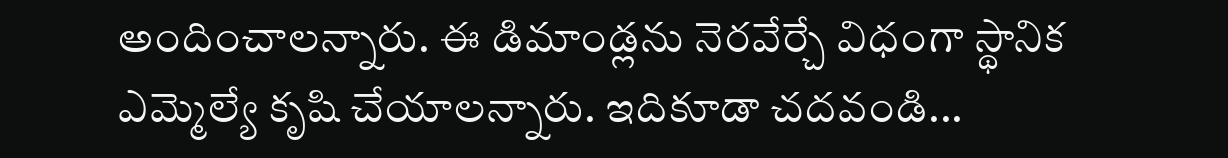అందించాలన్నారు. ఈ డిమాండ్లను నెరవేర్చే విధంగా స్థానిక ఎమ్మెల్యే కృషి చేయాలన్నారు. ఇదికూడా చదవండి...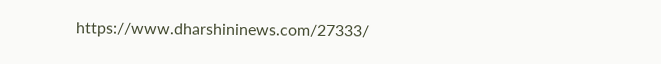https://www.dharshininews.com/27333/